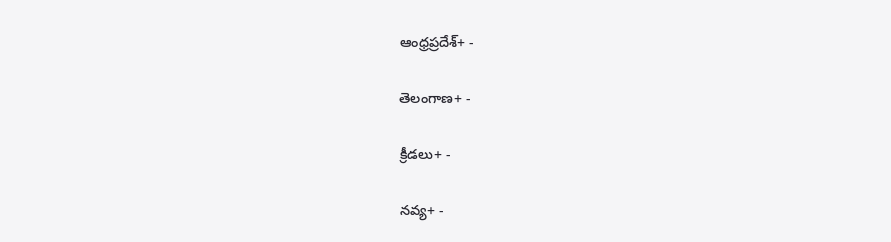ఆంధ్రప్రదేశ్+ -

తెలంగాణ+ -

క్రీడలు+ -

నవ్య+ -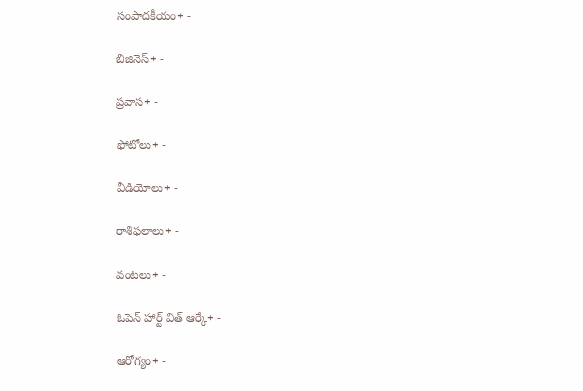సంపాదకీయం+ -

బిజినెస్+ -

ప్రవాస+ -

ఫోటోలు+ -

వీడియోలు+ -

రాశిఫలాలు+ -

వంటలు+ -

ఓపెన్ హార్ట్ విత్ ఆర్కే+ -

ఆరోగ్యం+ -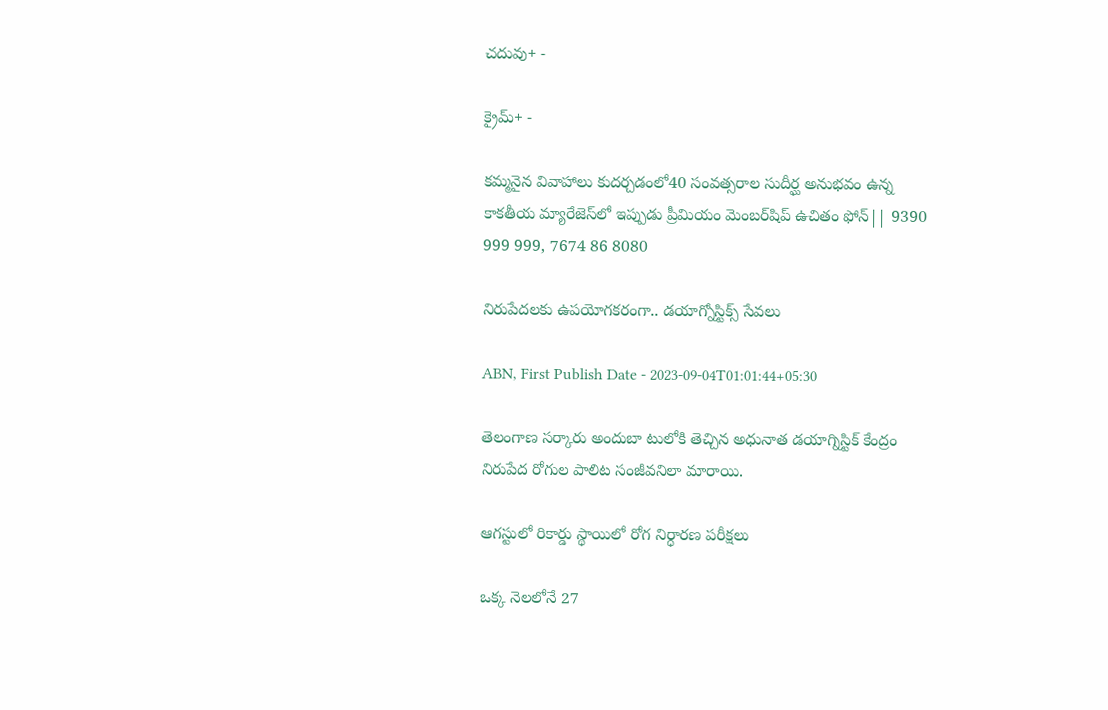చదువు+ -

క్రైమ్+ -

కమ్మనైన వివాహాలు కుదర్చడంలో40 సంవత్సరాల సుదీర్ఘ అనుభవం ఉన్న కాకతీయ మ్యారేజెస్‌లో ఇప్పుడు ప్రీమియం మెంబర్‌షిప్‌ ఉచితం ఫోన్|| 9390 999 999, 7674 86 8080

నిరుపేదలకు ఉపయోగకరంగా.. డయాగ్నోస్టిక్స్‌ సేవలు

ABN, First Publish Date - 2023-09-04T01:01:44+05:30

తెలంగాణ సర్కారు అందుబా టులోకి తెచ్చిన అధునాత డయాగ్నిస్టిక్‌ కేంద్రం నిరుపేద రోగుల పాలిట సంజీవనిలా మారాయి.

ఆగస్టులో రికార్డు స్థాయిలో రోగ నిర్ధారణ పరీక్షలు

ఒక్క నెలలోనే 27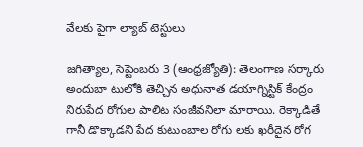వేలకు పైగా ల్యాబ్‌ టెస్టులు

జగిత్యాల, సెప్టెంబరు 3 (ఆంధ్రజ్యోతి): తెలంగాణ సర్కారు అందుబా టులోకి తెచ్చిన అధునాత డయాగ్నిస్టిక్‌ కేంద్రం నిరుపేద రోగుల పాలిట సంజీవనిలా మారాయి. రెక్కాడితే గానీ డొక్కాడని పేద కుటుంబాల రోగు లకు ఖరీదైన రోగ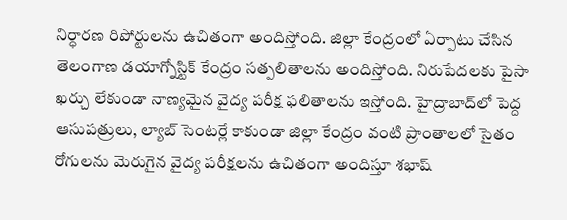నిర్ధారణ రిపోర్టులను ఉచితంగా అందిస్తోంది. జిల్లా కేంద్రంలో ఏర్పాటు చేసిన తెలంగాణ డయాగ్నోస్టిక్‌ కేంద్రం సత్పలితాలను అందిస్తోంది. నిరుపేదలకు పైసా ఖర్చు లేకుండా నాణ్యమైన వైద్య పరీక్ష ఫలితాలను ఇస్తోంది. హైద్రాబాద్‌లో పెద్ద ఆసుపత్రులు, ల్యాబ్‌ సెంటర్లే కాకుండా జిల్లా కేంద్రం వంటి ప్రాంతాలలో సైతం రోగులను మెరుగైన వైద్య పరీక్షలను ఉచితంగా అందిస్తూ శభాష్‌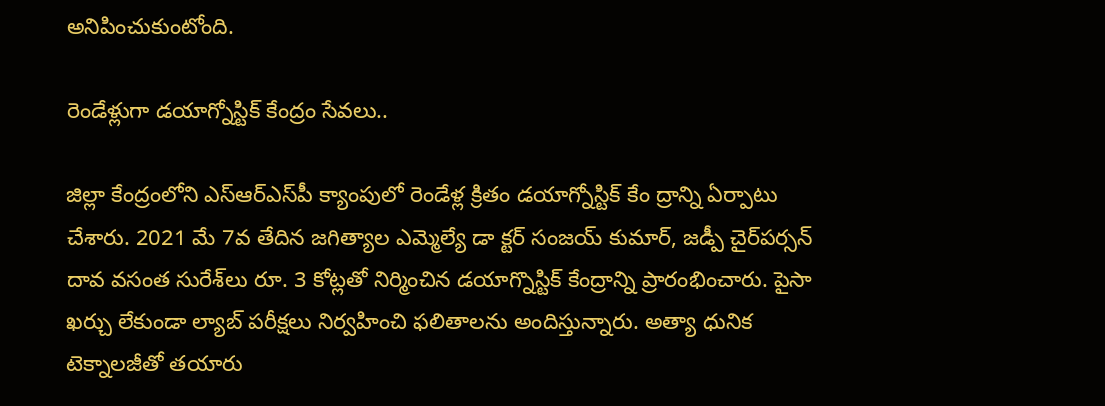అనిపించుకుంటోంది.

రెండేళ్లుగా డయాగ్నోస్టిక్‌ కేంద్రం సేవలు..

జిల్లా కేంద్రంలోని ఎస్‌ఆర్‌ఎస్‌పీ క్యాంపులో రెండేళ్ల క్రితం డయాగ్నోస్టిక్‌ కేం ద్రాన్ని ఏర్పాటు చేశారు. 2021 మే 7వ తేదిన జగిత్యాల ఎమ్మెల్యే డా క్టర్‌ సంజయ్‌ కుమార్‌, జడ్పీ చైర్‌పర్సన్‌ దావ వసంత సురేశ్‌లు రూ. 3 కోట్లతో నిర్మించిన డయాగ్నొస్టిక్‌ కేంద్రాన్ని ప్రారంభించారు. పైసా ఖర్చు లేకుండా ల్యాబ్‌ పరీక్షలు నిర్వహించి ఫలితాలను అందిస్తున్నారు. అత్యా ధునిక టెక్నాలజీతో తయారు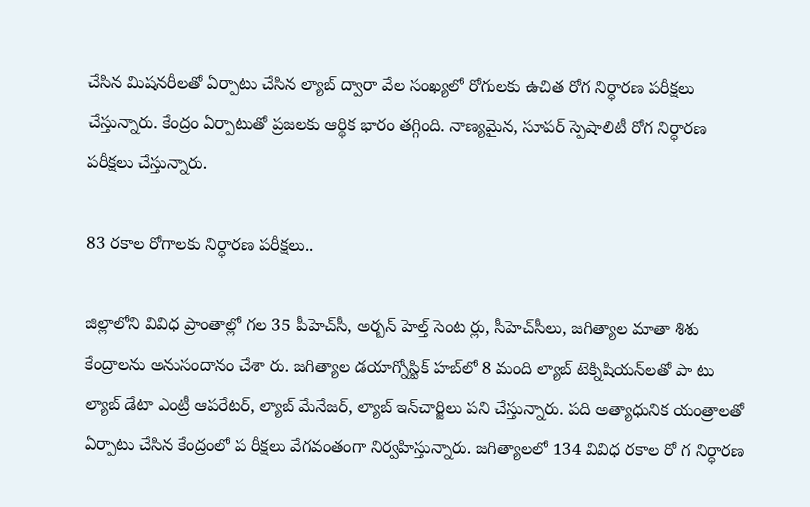చేసిన మిషనరీలతో ఏర్పాటు చేసిన ల్యాబ్‌ ద్వారా వేల సంఖ్యలో రోగులకు ఉచిత రోగ నిర్ధారణ పరీక్షలు చేస్తున్నారు. కేంద్రం ఏర్పాటుతో ప్రజలకు ఆర్థిక భారం తగ్గింది. నాణ్యమైన, సూపర్‌ స్పెషాలిటీ రోగ నిర్ధారణ పరీక్షలు చేస్తున్నారు.

83 రకాల రోగాలకు నిర్ధారణ పరీక్షలు..

జిల్లాలోని వివిధ ప్రాంతాల్లో గల 35 పీహెచ్‌సీ, అర్బన్‌ హెల్త్‌ సెంట ర్లు, సీహెచ్‌సీలు, జగిత్యాల మాతా శిశు కేంద్రాలను అనుసందానం చేశా రు. జగిత్యాల డయాగ్నోస్టిక్‌ హబ్‌లో 8 మంది ల్యాబ్‌ టెక్నిషియన్‌లతో పా టు ల్యాబ్‌ డేటా ఎంట్రీ ఆపరేటర్‌, ల్యాబ్‌ మేనేజర్‌, ల్యాబ్‌ ఇన్‌చార్జిలు పని చేస్తున్నారు. పది అత్యాధునిక యంత్రాలతో ఏర్పాటు చేసిన కేంద్రంలో ప రీక్షలు వేగవంతంగా నిర్వహిస్తున్నారు. జగిత్యాలలో 134 వివిధ రకాల రో గ నిర్ధారణ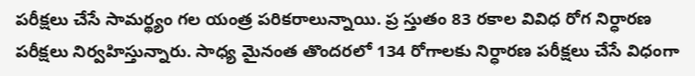పరీక్షలు చేసే సామర్థ్యం గల యంత్ర పరికరాలున్నాయి. ప్ర స్తుతం 83 రకాల వివిధ రోగ నిర్ధారణ పరీక్షలు నిర్వహిస్తున్నారు. సాధ్య మైనంత తొందరలో 134 రోగాలకు నిర్ధారణ పరీక్షలు చేసే విధంగా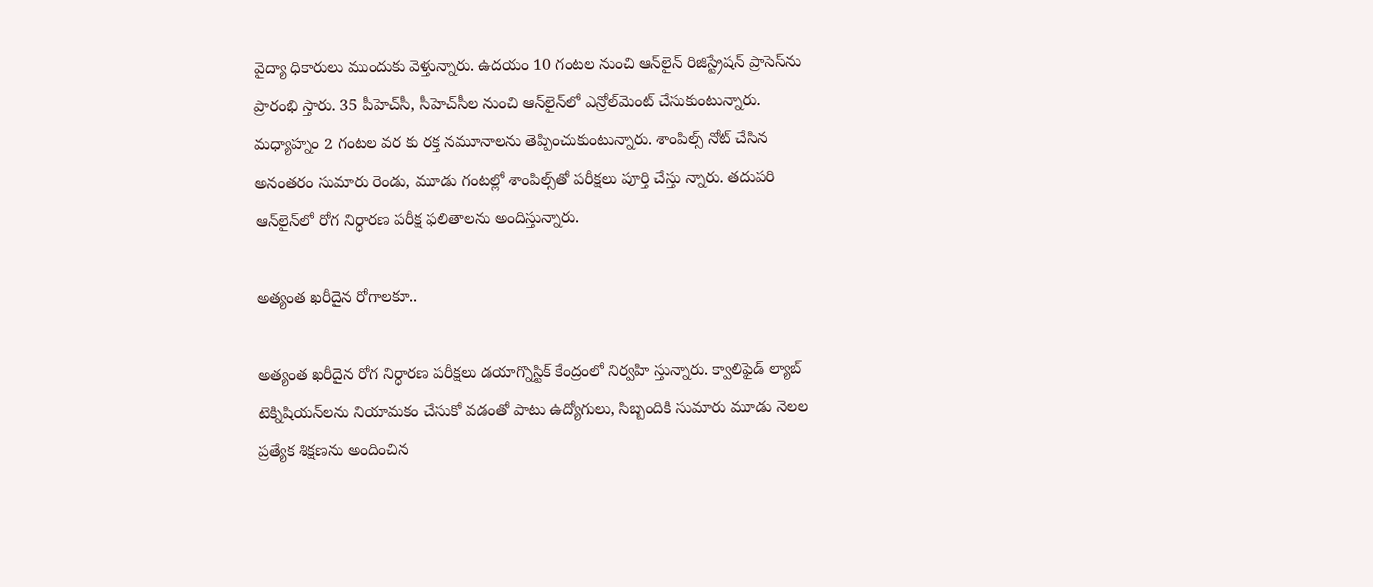వైద్యా ధికారులు ముందుకు వెళ్తున్నారు. ఉదయం 10 గంటల నుంచి ఆన్‌లైన్‌ రిజిస్ట్రేషన్‌ ప్రాసెస్‌ను ప్రారంభి స్తారు. 35 పీహెచ్‌సీ, సీహెచ్‌సీల నుంచి ఆన్‌లైన్‌లో ఎన్రోల్‌మెంట్‌ చేసుకుంటున్నారు. మధ్యాహ్నం 2 గంటల వర కు రక్త నమూనాలను తెప్పించుకుంటున్నారు. శాంపిల్స్‌ నోట్‌ చేసిన అనంతరం సుమారు రెండు, మూడు గంటల్లో శాంపిల్స్‌తో పరీక్షలు పూర్తి చేస్తు న్నారు. తదుపరి ఆన్‌లైన్‌లో రోగ నిర్ధారణ పరీక్ష ఫలితాలను అందిస్తున్నారు.

అత్యంత ఖరీదైన రోగాలకూ..

అత్యంత ఖరీదైన రోగ నిర్ధారణ పరీక్షలు డయాగ్నొస్టిక్‌ కేంద్రంలో నిర్వహి స్తున్నారు. క్వాలిఫైడ్‌ ల్యాబ్‌ టెక్నిషియన్‌లను నియామకం చేసుకో వడంతో పాటు ఉద్యోగులు, సిబ్బందికి సుమారు మూడు నెలల ప్రత్యేక శిక్షణను అందించిన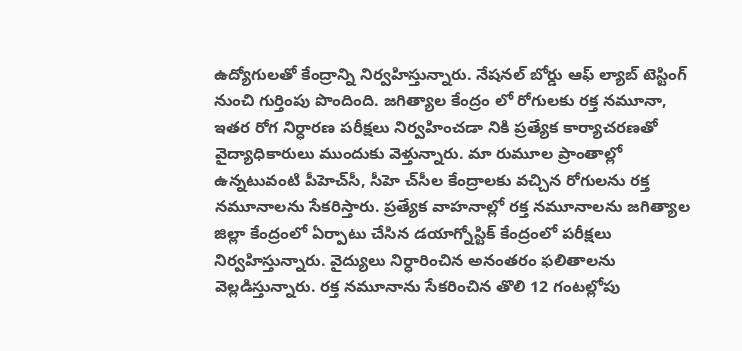ఉద్యోగులతో కేంద్రాన్ని నిర్వహిస్తున్నారు. నేషనల్‌ బోర్డు ఆఫ్‌ ల్యాబ్‌ టెస్టింగ్‌ నుంచి గుర్తింపు పొందింది. జగిత్యాల కేంద్రం లో రోగులకు రక్త నమూనా, ఇతర రోగ నిర్ధారణ పరీక్షలు నిర్వహించడా నికి ప్రత్యేక కార్యాచరణతో వైద్యాధికారులు ముందుకు వెళ్తున్నారు. మా రుమూల ప్రాంతాల్లో ఉన్నటువంటి పీహెచ్‌సీ, సీహె చ్‌సీల కేంద్రాలకు వచ్చిన రోగులను రక్త నమూనాలను సేకరిస్తారు. ప్రత్యేక వాహనాల్లో రక్త నమూనాలను జగిత్యాల జిల్లా కేంద్రంలో ఏర్పాటు చేసిన డయాగ్నోస్టిక్‌ కేంద్రంలో పరీక్షలు నిర్వహిస్తున్నారు. వైద్యులు నిర్ధారించిన అనంతరం ఫలితాలను వెల్లడిస్తున్నారు. రక్త నమూనాను సేకరించిన తొలి 12 గంటల్లోపు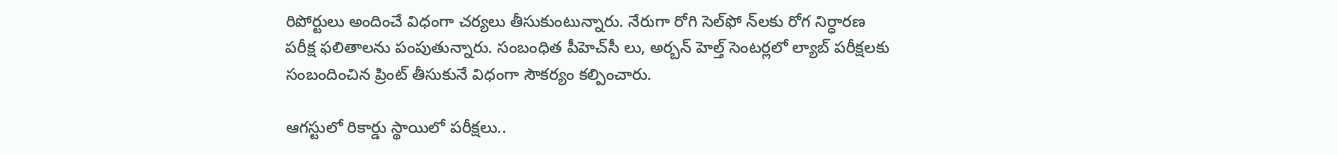రిపోర్టులు అందించే విధంగా చర్యలు తీసుకుంటున్నారు. నేరుగా రోగి సెల్‌ఫో న్‌లకు రోగ నిర్ధారణ పరీక్ష ఫలితాలను పంపుతున్నారు. సంబంధిత పీహెచ్‌సీ లు, అర్బన్‌ హెల్త్‌ సెంటర్లలో ల్యాబ్‌ పరీక్షలకు సంబందించిన ప్రింట్‌ తీసుకునే విధంగా సౌకర్యం కల్పించారు.

ఆగస్టులో రికార్డు స్థాయిలో పరీక్షలు..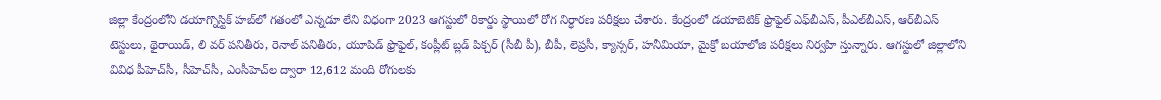జిల్లా కేంద్రంలోని డయాగ్నొస్టిక్‌ హబ్‌లో గతంలో ఎన్నడూ లేని విధంగా 2023 ఆగస్టులో రికార్డు స్థాయిలో రోగ నిర్ధారణ పరీక్షలు చేశారు. కేంద్రంలో డయాబెటిక్‌ ఫ్రొఫైల్‌ ఎఫ్‌బీఎస్‌, పీఎల్‌బీఎస్‌, ఆర్‌బీఎస్‌ టెస్టులు, థైరాయిడ్‌, లి వర్‌ పనితీరు, రెనాల్‌ పనితీరు, యూపిడ్‌ ఫ్రొఫైల్‌, కంప్లీట్‌ బ్లడ్‌ పిక్చర్‌ (సీబీ పీ), బీపీ, లెప్రసీ, క్యాన్సర్‌, హనీమియా, మైక్రో బయాలోజి పరీక్షలు నిర్వహి స్తున్నారు. ఆగస్టులో జిల్లాలోని వివిధ పీహెచ్‌సీ, సీహెచ్‌సీ, ఎంసీహెచ్‌ల ద్వారా 12,612 మంది రోగులకు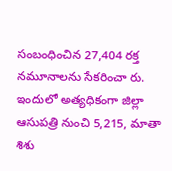సంబంధించిన 27,404 రక్త నమూనాలను సేకరించా రు. ఇందులో అత్యధికంగా జిల్లా ఆసుపత్రి నుంచి 5,215, మాతా శిశు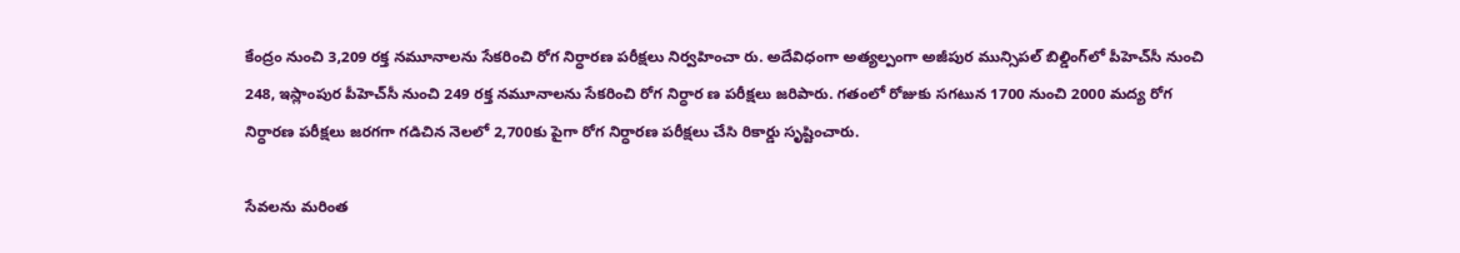కేంద్రం నుంచి 3,209 రక్త నమూనాలను సేకరించి రోగ నిర్ధారణ పరీక్షలు నిర్వహించా రు. అదేవిధంగా అత్యల్పంగా అజీపుర మున్సిపల్‌ బిల్డింగ్‌లో పీహెచ్‌సీ నుంచి 248, ఇస్లాంపుర పీహెచ్‌సీ నుంచి 249 రక్త నమూనాలను సేకరించి రోగ నిర్ధార ణ పరీక్షలు జరిపారు. గతంలో రోజుకు సగటున 1700 నుంచి 2000 మద్య రోగ నిర్ధారణ పరీక్షలు జరగగా గడిచిన నెలలో 2,700కు పైగా రోగ నిర్ధారణ పరీక్షలు చేసి రికార్డు సృష్టించారు.

సేవలను మరింత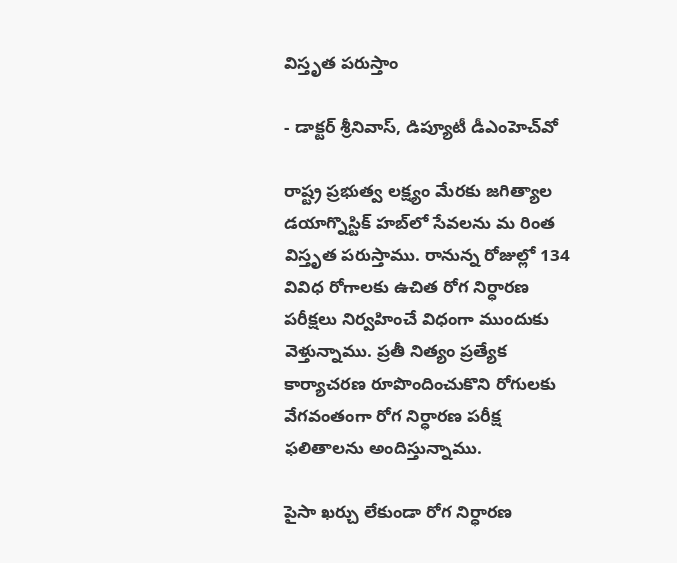విస్తృత పరుస్తాం

- డాక్టర్‌ శ్రీనివాస్‌, డిప్యూటీ డీఎంహెచ్‌వో

రాష్ట్ర ప్రభుత్వ లక్ష్యం మేరకు జగిత్యాల డయాగ్నొస్టిక్‌ హబ్‌లో సేవలను మ రింత విస్తృత పరుస్తాము. రానున్న రోజుల్లో 134 వివిధ రోగాలకు ఉచిత రోగ నిర్ధారణ పరీక్షలు నిర్వహించే విధంగా ముందుకు వెళ్తున్నాము. ప్రతీ నిత్యం ప్రత్యేక కార్యాచరణ రూపొందించుకొని రోగులకు వేగవంతంగా రోగ నిర్ధారణ పరీక్ష ఫలితాలను అందిస్తున్నాము.

పైసా ఖర్చు లేకుండా రోగ నిర్ధారణ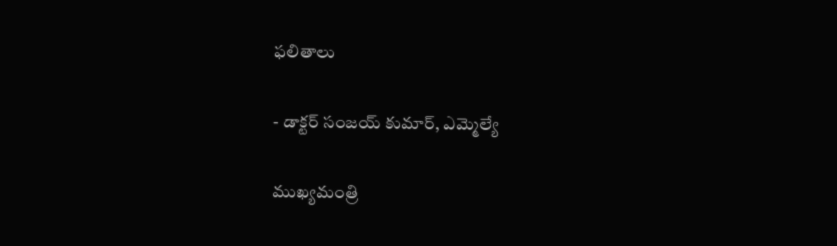ఫలితాలు

- డాక్టర్‌ సంజయ్‌ కుమార్‌, ఎమ్మెల్యే

ముఖ్యమంత్రి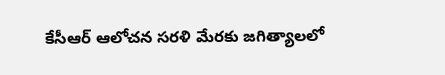కేసీఆర్‌ ఆలోచన సరళి మేరకు జగిత్యాలలో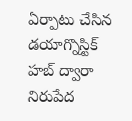ఏర్పాటు చేసిన డయాగ్నొస్టిక్‌ హబ్‌ ద్వారా నిరుపేద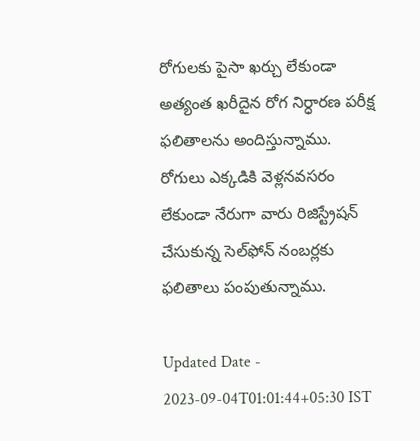రోగులకు పైసా ఖర్చు లేకుండా అత్యంత ఖరీదైన రోగ నిర్ధారణ పరీక్ష ఫలితాలను అందిస్తున్నాము. రోగులు ఎక్కడికి వెళ్లనవసరం లేకుండా నేరుగా వారు రిజిస్ట్రేషన్‌ చేసుకున్న సెల్‌ఫోన్‌ నంబర్లకు ఫలితాలు పంపుతున్నాము.

Updated Date - 2023-09-04T01:01:44+05:30 IST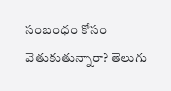సంబంధం కోసం వెతుకుతున్నారా? తెలుగు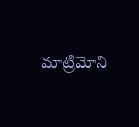మాట్రిమోని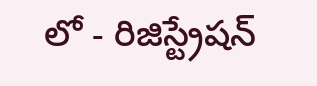లో - రిజిస్ట్రేషన్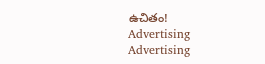ఉచితం!
Advertising
Advertising